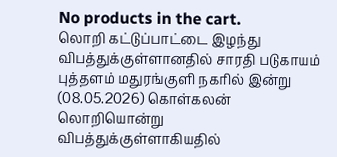No products in the cart.
லொறி கட்டுப்பாட்டை இழந்து விபத்துக்குள்ளானதில் சாரதி படுகாயம்
புத்தளம் மதுரங்குளி நகரில் இன்று (08.05.2026) கொள்கலன் லொறியொன்று விபத்துக்குள்ளாகியதில்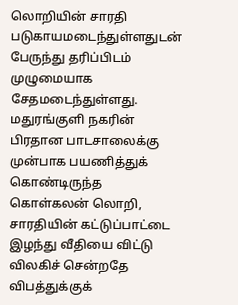லொறியின் சாரதி படுகாயமடைந்துள்ளதுடன் பேருந்து தரிப்பிடம் முழுமையாக சேதமடைந்துள்ளது.
மதுரங்குளி நகரின் பிரதான பாடசாலைக்கு முன்பாக பயணித்துக் கொண்டிருந்த கொள்கலன் லொறி, சாரதியின் கட்டுப்பாட்டை இழந்து வீதியை விட்டு விலகிச் சென்றதே விபத்துக்குக்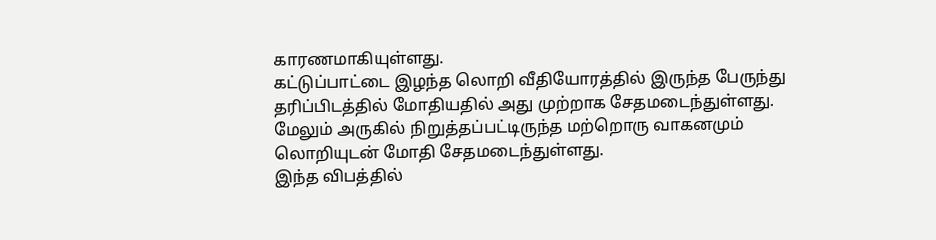காரணமாகியுள்ளது.
கட்டுப்பாட்டை இழந்த லொறி வீதியோரத்தில் இருந்த பேருந்து தரிப்பிடத்தில் மோதியதில் அது முற்றாக சேதமடைந்துள்ளது.
மேலும் அருகில் நிறுத்தப்பட்டிருந்த மற்றொரு வாகனமும் லொறியுடன் மோதி சேதமடைந்துள்ளது.
இந்த விபத்தில்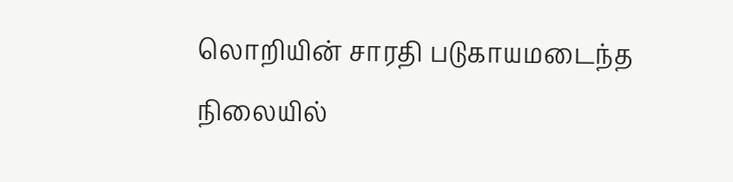லொறியின் சாரதி படுகாயமடைந்த நிலையில்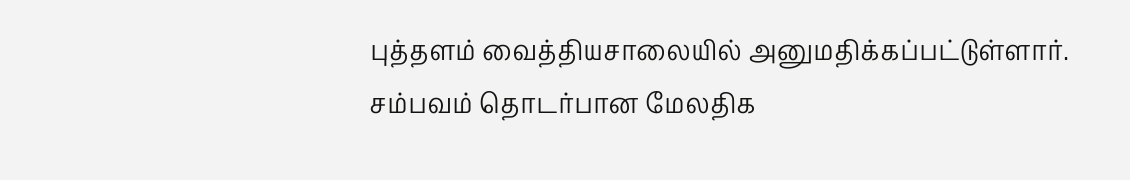புத்தளம் வைத்தியசாலையில் அனுமதிக்கப்பட்டுள்ளார்.
சம்பவம் தொடர்பான மேலதிக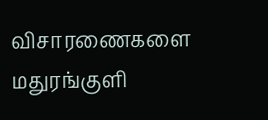விசாரணைகளை மதுரங்குளி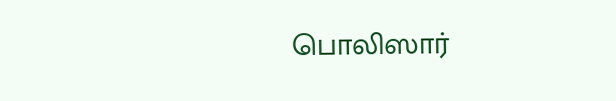பொலிஸார்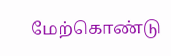மேற்கொண்டு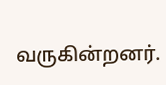வருகின்றனர்.